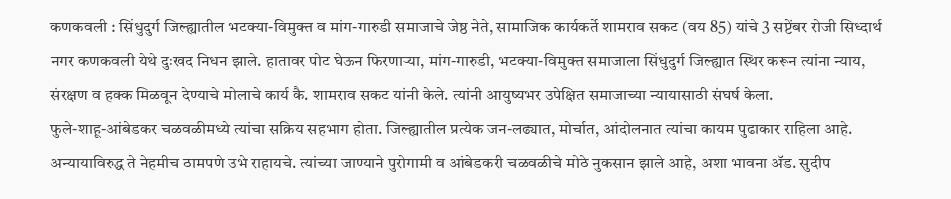कणकवली : सिंधुदुर्ग जिल्ह्यातील भटक्या-विमुक्त व मांग-गारुडी समाजाचे जेष्ठ नेते, सामाजिक कार्यकर्ते शामराव सकट (वय 85) यांचे 3 सप्टेंबर रोजी सिध्दार्थ नगर कणकवली येथे दुःखद निधन झाले. हातावर पोट घेऊन फिरणाऱ्या, मांग-गारुडी, भटक्या-विमुक्त समाजाला सिंधुदुर्ग जिल्ह्यात स्थिर करून त्यांना न्याय, संरक्षण व हक्क मिळवून देण्याचे मोलाचे कार्य कै. शामराव सकट यांनी केले. त्यांनी आयुष्यभर उपेक्षित समाजाच्या न्यायासाठी संघर्ष केला.
फुले-शाहू-आंबेडकर चळवळीमध्ये त्यांचा सक्रिय सहभाग होता. जिल्ह्यातील प्रत्येक जन-लढ्यात, मोर्चात, आंदोलनात त्यांचा कायम पुढाकार राहिला आहे. अन्यायाविरुद्ध ते नेहमीच ठामपणे उभे राहायचे. त्यांच्या जाण्याने पुरोगामी व आंबेडकरी चळवळीचे मोठे नुकसान झाले आहे, अशा भावना ॲड. सुदीप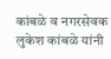कांबळे व नगरसेवक लुकेश कांबळे यांनी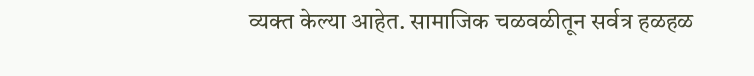व्यक्त केल्या आहेत. सामाजिक चळवळीतून सर्वत्र हळहळ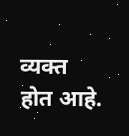व्यक्त होत आहे.